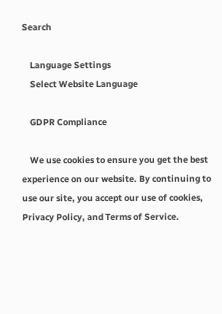Search

    Language Settings
    Select Website Language

    GDPR Compliance

    We use cookies to ensure you get the best experience on our website. By continuing to use our site, you accept our use of cookies, Privacy Policy, and Terms of Service.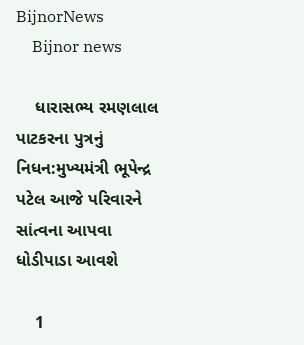BijnorNews
    Bijnor news

    ધારાસભ્ય રમણલાલ પાટકરના પુત્રનું નિધન:મુખ્યમંત્રી ભૂપેન્દ્ર પટેલ આજે પરિવારને સાંત્વના આપવા ધોડીપાડા આવશે

    1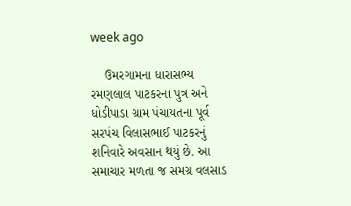week ago

    ઉમરગામના ધારાસભ્ય રમણલાલ પાટકરના પુત્ર અને ધોડીપાડા ગ્રામ પંચાયતના પૂર્વ સરપંચ વિલાસભાઈ પાટકરનું શનિવારે અવસાન થયું છે. આ સમાચાર મળતા જ સમગ્ર વલસાડ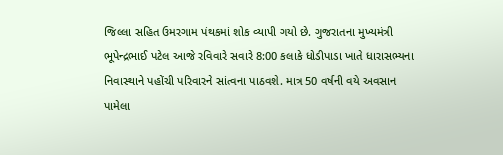જિલ્લા સહિત ઉમરગામ પંથકમાં શોક વ્યાપી ગયો છે. ગુજરાતના મુખ્યમંત્રી ભૂપેન્દ્રભાઈ પટેલ આજે રવિવારે સવારે 8:00 કલાકે ધોડીપાડા ખાતે ધારાસભ્યના નિવાસ્થાને પહોંચી પરિવારને સાંત્વના પાઠવશે. માત્ર 50 વર્ષની વયે અવસાન પામેલા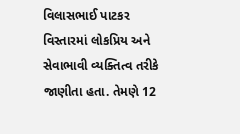વિલાસભાઈ પાટકર વિસ્તારમાં લોકપ્રિય અને સેવાભાવી વ્યક્તિત્વ તરીકે જાણીતા હતા. તેમણે 12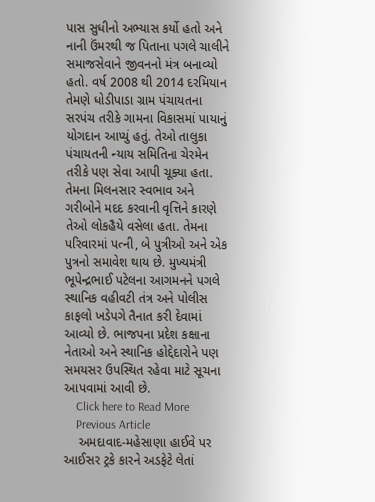પાસ સુધીનો અભ્યાસ કર્યો હતો અને નાની ઉંમરથી જ પિતાના પગલે ચાલીને સમાજસેવાને જીવનનો મંત્ર બનાવ્યો હતો. વર્ષ 2008 થી 2014 દરમિયાન તેમણે ધોડીપાડા ગ્રામ પંચાયતના સરપંચ તરીકે ગામના વિકાસમાં પાયાનું યોગદાન આપ્યું હતું. તેઓ તાલુકા પંચાયતની ન્યાય સમિતિના ચેરમેન તરીકે પણ સેવા આપી ચૂક્યા હતા. તેમના મિલનસાર સ્વભાવ અને ગરીબોને મદદ કરવાની વૃત્તિને કારણે તેઓ લોકહૈયે વસેલા હતા. તેમના પરિવારમાં પત્ની, બે પુત્રીઓ અને એક પુત્રનો સમાવેશ થાય છે. મુખ્યમંત્રી ભૂપેન્દ્રભાઈ પટેલના આગમનને પગલે સ્થાનિક વહીવટી તંત્ર અને પોલીસ કાફલો ખડેપગે તૈનાત કરી દેવામાં આવ્યો છે. ભાજપના પ્રદેશ કક્ષાના નેતાઓ અને સ્થાનિક હોદ્દેદારોને પણ સમયસર ઉપસ્થિત રહેવા માટે સૂચના આપવામાં આવી છે.
    Click here to Read More
    Previous Article
    અમદાવાદ-મહેસાણા હાઈવે પર આઈસર ટ્રકે કારને અડફેટે લેતાં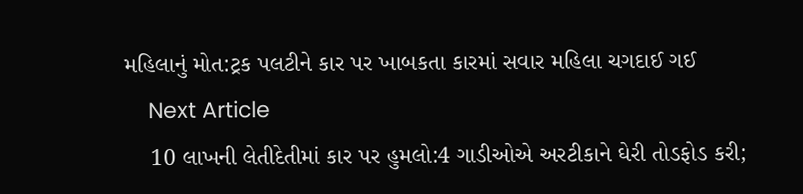મહિલાનું મોત:ટ્રક પલટીને કાર પર ખાબકતા કારમાં સવાર મહિલા ચગદાઈ ગઈ
    Next Article
    10 લાખની લેતીદેતીમાં કાર પર હુમલો:4 ગાડીઓએ અરટીકાને ઘેરી તોડફોડ કરી;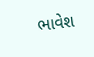ભાવેશ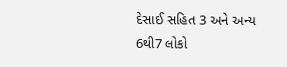દેસાઈ સહિત 3 અને અન્ય 6થી7 લોકો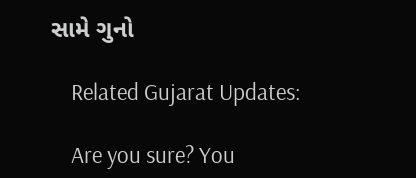સામે ગુનો

    Related Gujarat Updates:

    Are you sure? You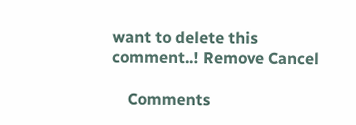want to delete this comment..! Remove Cancel

    Comments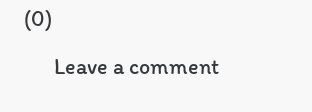(0)

      Leave a comment